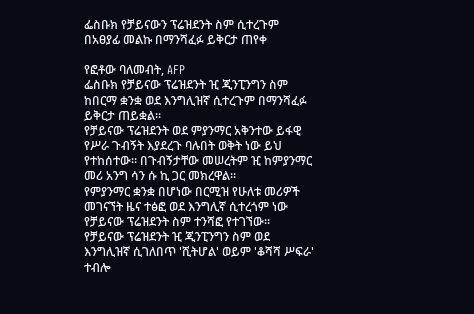ፌስቡክ የቻይናውን ፕሬዝደንት ስም ሲተረጉም በአፀያፊ መልኩ በማንሻፈፉ ይቅርታ ጠየቀ

የፎቶው ባለመብት, AFP
ፌስቡክ የቻይናው ፕሬዝደንት ዢ ጂንፒንግን ስም ከበርማ ቋንቋ ወደ እንግሊዝኛ ሲተረጉም በማንሻፈፉ ይቅርታ ጠይቋል።
የቻይናው ፕሬዝደንት ወደ ምያንማር አቅንተው ይፋዊ የሥራ ጉብኝት እያደረጉ ባሉበት ወቅት ነው ይህ የተከሰተው። በጉብኝታቸው መሠረትም ዢ ከምያንማር መሪ አንግ ሳን ሱ ኪ ጋር መክረዋል።
የምያንማር ቋንቋ በሆነው በርሚዝ የሁለቱ መሪዎች መገናኘት ዜና ተፅፎ ወደ እንግሊኛ ሲተረጎም ነው የቻይናው ፕሬዝደንት ስም ተንሻፎ የተገኘው።
የቻይናው ፕሬዝደንት ዢ ጂንፒንግን ስም ወደ እንግሊዝኛ ሲገለበጥ 'ሺትሆል' ወይም 'ቆሻሻ ሥፍራ' ተብሎ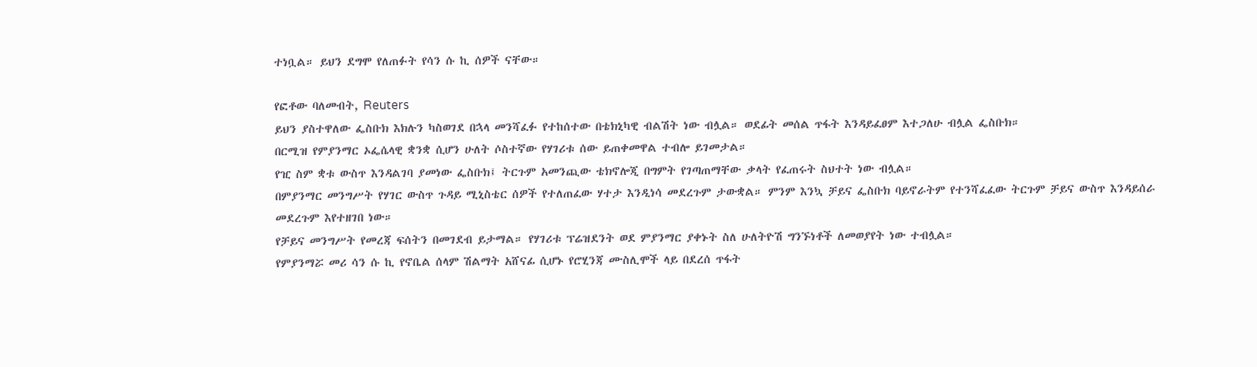ተነቧል። ይህን ደግሞ የለጠፉት የሳን ሱ ኪ ሰዎች ናቸው።

የፎቶው ባለመብት, Reuters
ይህን ያስተዋለው ፌስቡክ እክሉን ካስወገደ በኋላ መንሻፈፉ የተከሰተው በቴክኒካዊ ብልሽት ነው ብሏል። ወደፊት መሰል ጥፋት እንዳይፈፀም እተጋለሁ ብሏል ፌስቡክ።
በርሚዝ የምያንማር ኦፌሴላዊ ቋንቋ ሲሆን ሁለት ሶስተኛው የሃገሪቱ ሰው ይጠቀመዋል ተብሎ ይገመታል።
የዢ ስም ቋቱ ውስጥ እንዳልገባ ያመነው ፌስቡክ፤ ትርጉም አመንጪው ቴክኖሎጂ በግምት የገጣጠማቸው ቃላት የፈጠሩት ስህተት ነው ብሏል።
በምያንማር መንግሥት የሃገር ውስጥ ጉዳይ ሚኒስቴር ሰዎች የተለጠፈው ሃተታ እንዲነሳ መደረጉም ታውቋል። ምንም እንኳ ቻይና ፌስቡክ ባይኖራትም የተንሻፈፈው ትርጉም ቻይና ውስጥ እንዳይሰራ መደረጉም እየተዘገበ ነው።
የቻይና መንግሥት የመረጃ ፍሰትን በመገደብ ይታማል። የሃገሪቱ ፕሬዝደንት ወደ ምያንማር ያቀኑት ስለ ሁለትዮሽ ግንኙነቶች ለመወያየት ነው ተብሏል።
የምያንማሯ መሪ ሳን ሱ ኪ የኖቤል ሰላም ሽልማት አሸናፊ ሲሆኑ የሮሂንጃ ሙስሊሞች ላይ በደረሰ ጥፋት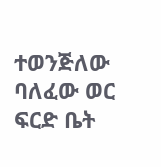ተወንጅለው ባለፈው ወር ፍርድ ቤት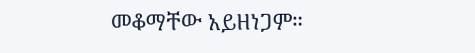መቆማቸው አይዘነጋም።